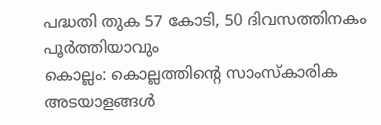പദ്ധതി തുക 57 കോടി, 50 ദിവസത്തിനകം പൂർത്തിയാവും
കൊല്ലം: കൊല്ലത്തിന്റെ സാംസ്കാരിക അടയാളങ്ങൾ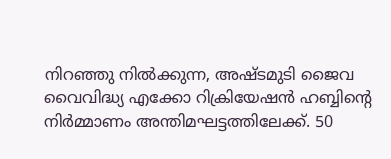നിറഞ്ഞു നിൽക്കുന്ന, അഷ്ടമുടി ജൈവ വൈവിദ്ധ്യ എക്കോ റിക്രിയേഷൻ ഹബ്ബിന്റെ നിർമ്മാണം അന്തിമഘട്ടത്തിലേക്ക്. 50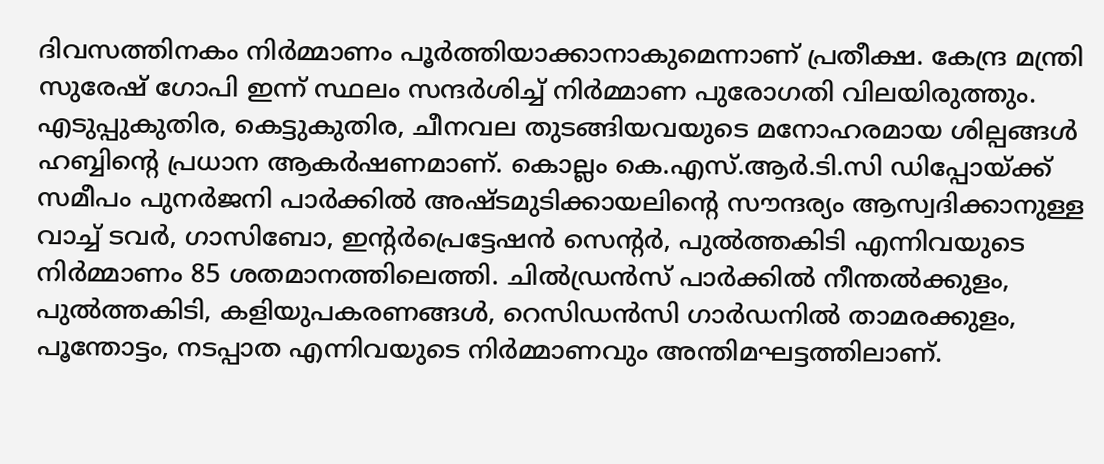ദിവസത്തിനകം നിർമ്മാണം പൂർത്തിയാക്കാനാകുമെന്നാണ് പ്രതീക്ഷ. കേന്ദ്ര മന്ത്രി സുരേഷ് ഗോപി ഇന്ന് സ്ഥലം സന്ദർശിച്ച് നിർമ്മാണ പുരോഗതി വിലയിരുത്തും.
എടുപ്പുകുതിര, കെട്ടുകുതിര, ചീനവല തുടങ്ങിയവയുടെ മനോഹരമായ ശില്പങ്ങൾ ഹബ്ബിന്റെ പ്രധാന ആകർഷണമാണ്. കൊല്ലം കെ.എസ്.ആർ.ടി.സി ഡിപ്പോയ്ക്ക് സമീപം പുനർജനി പാർക്കിൽ അഷ്ടമുടിക്കായലിന്റെ സൗന്ദര്യം ആസ്വദിക്കാനുള്ള വാച്ച് ടവർ, ഗാസിബോ, ഇന്റർപ്രെട്ടേഷൻ സെന്റർ, പുൽത്തകിടി എന്നിവയുടെ നിർമ്മാണം 85 ശതമാനത്തിലെത്തി. ചിൽഡ്രൻസ് പാർക്കിൽ നീന്തൽക്കുളം, പുൽത്തകിടി, കളിയുപകരണങ്ങൾ, റെസിഡൻസി ഗാർഡനിൽ താമരക്കുളം, പൂന്തോട്ടം, നടപ്പാത എന്നിവയുടെ നിർമ്മാണവും അന്തിമഘട്ടത്തിലാണ്.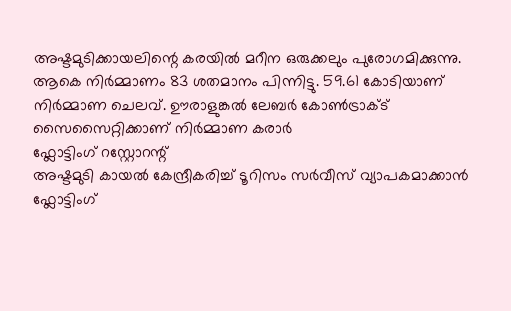അഷ്ടമുടിക്കായലിന്റെ കരയിൽ മറീന ഒരുക്കലും പുരോഗമിക്കുന്നു. ആകെ നിർമ്മാണം 83 ശതമാനം പിന്നിട്ടു. 59.61 കോടിയാണ് നിർമ്മാണ ചെലവ്. ഊരാളുങ്കൽ ലേബർ കോൺട്രാക്ട് സൈസൈറ്റിക്കാണ് നിർമ്മാണ കരാർ
ഫ്ലോട്ടിംഗ് റസ്റ്റോറന്റ്
അഷ്ടമുടി കായൽ കേന്ദ്രീകരിച്ച് ടൂറിസം സർവീസ് വ്യാപകമാക്കാൻ ഫ്ലോട്ടിംഗ്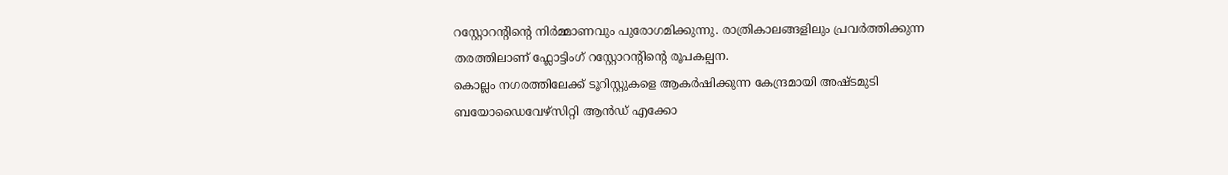റസ്റ്റോറന്റിന്റെ നിർമ്മാണവും പുരോഗമിക്കുന്നു. രാത്രികാലങ്ങളിലും പ്രവർത്തിക്കുന്ന തരത്തിലാണ് ഫ്ലോട്ടിംഗ് റസ്റ്റോറന്റിന്റെ രൂപകല്പന.
കൊല്ലം നഗരത്തിലേക്ക് ടൂറിസ്റ്റുകളെ ആകർഷിക്കുന്ന കേന്ദ്രമായി അഷ്ടമുടി ബയോഡൈവേഴ്സിറ്റി ആൻഡ് എക്കോ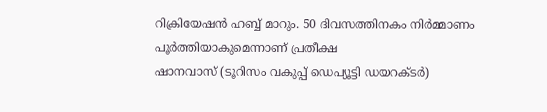റിക്രിയേഷൻ ഹബ്ബ് മാറും. 50 ദിവസത്തിനകം നിർമ്മാണം പൂർത്തിയാകുമെന്നാണ് പ്രതീക്ഷ
ഷാനവാസ് (ടൂറിസം വകുപ്പ് ഡെപ്യൂട്ടി ഡയറക്ടർ)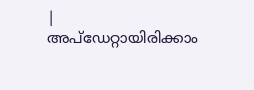|
അപ്ഡേറ്റായിരിക്കാം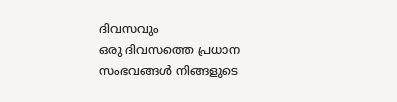ദിവസവും
ഒരു ദിവസത്തെ പ്രധാന സംഭവങ്ങൾ നിങ്ങളുടെ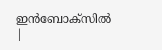ഇൻബോക്സിൽ |